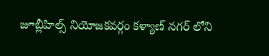జూబ్లీహిల్స్ నియోజకవర్గం కళ్యాణ్ నగర్ లోని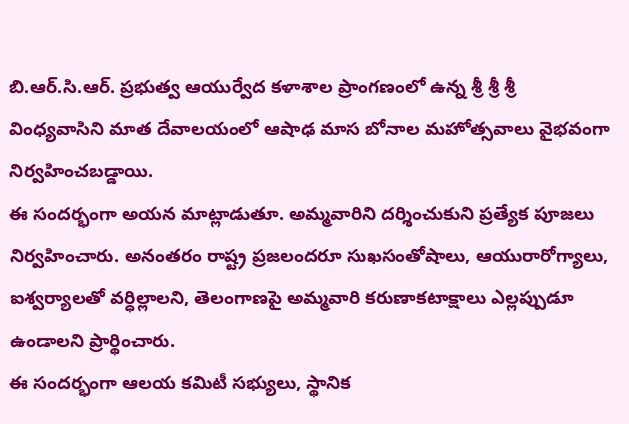బి.ఆర్.సి.ఆర్. ప్రభుత్వ ఆయుర్వేద కళాశాల ప్రాంగణంలో ఉన్న శ్రీ శ్రీ శ్రీ వింధ్యవాసిని మాత దేవాలయంలో ఆషాఢ మాస బోనాల మహోత్సవాలు వైభవంగా నిర్వహించబడ్డాయి.
ఈ సందర్భంగా అయన మాట్లాడుతూ. అమ్మవారిని దర్శించుకుని ప్రత్యేక పూజలు నిర్వహించారు. అనంతరం రాష్ట్ర ప్రజలందరూ సుఖసంతోషాలు, ఆయురారోగ్యాలు, ఐశ్వర్యాలతో వర్ధిల్లాలని, తెలంగాణపై అమ్మవారి కరుణాకటాక్షాలు ఎల్లప్పుడూ ఉండాలని ప్రార్థించారు.
ఈ సందర్భంగా ఆలయ కమిటీ సభ్యులు, స్థానిక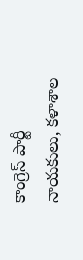కాంగ్రెస్ పార్టీ నాయకులు, కళాశాల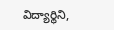విద్యార్థిని,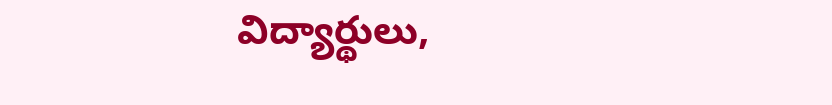విద్యార్థులు,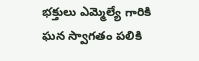భక్తులు ఎమ్మెల్యే గారికి ఘన స్వాగతం పలికి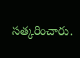సత్కరించారు.